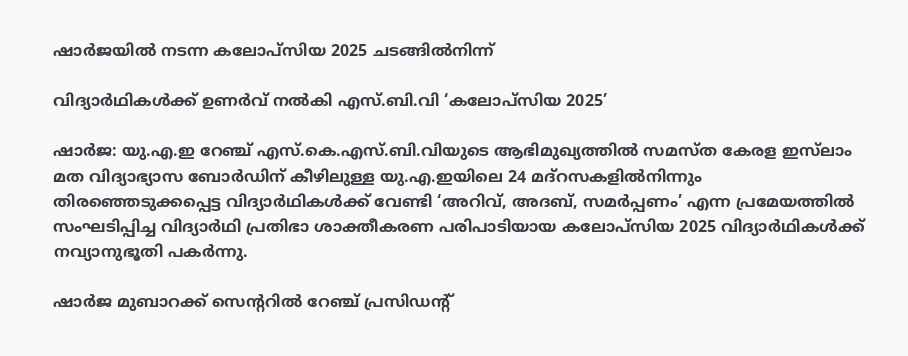ഷാര്‍ജയില്‍ നടന്ന കലോപ്സിയ 2025 ചടങ്ങില്‍നിന്ന്

വിദ്യാര്‍ഥികള്‍ക്ക് ഉണര്‍വ് നല്‍കി എസ്.ബി.വി ‘കലോപ്സിയ 2025’

ഷാർജ: യു.എ.ഇ റേഞ്ച് എസ്.കെ.എസ്.ബി.വിയുടെ ആഭിമുഖ്യത്തിൽ സമസ്ത കേരള ഇസ്‍ലാം മത വിദ്യാഭ്യാസ ബോർഡിന് കീഴിലുള്ള യു.എ.ഇയിലെ 24 മദ്റസകളിൽനിന്നും തിരഞ്ഞെടുക്കപ്പെട്ട വിദ്യാർഥികൾക്ക് വേണ്ടി ‘അറിവ്, അദബ്, സമർപ്പണം’ എന്ന പ്രമേയത്തിൽ സംഘടിപ്പിച്ച വിദ്യാർഥി പ്രതിഭാ ശാക്തീകരണ പരിപാടിയായ കലോപ്സിയ 2025 വിദ്യാർഥികൾക്ക് നവ്യാനുഭൂതി പകർന്നു.

ഷാർജ മുബാറക്ക് സെന്‍ററിൽ റേഞ്ച് പ്രസിഡന്റ്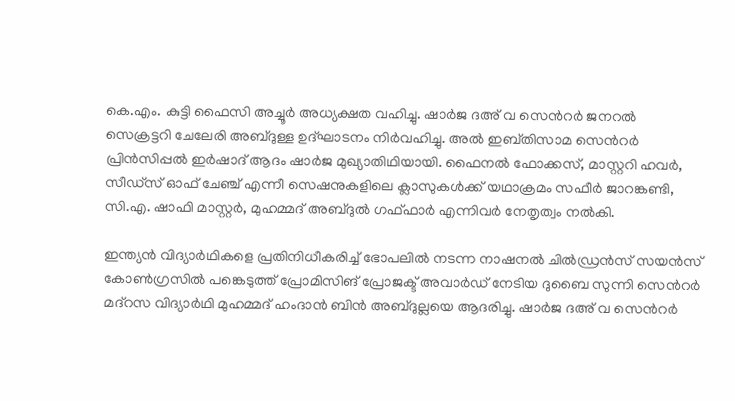കെ.എം. കുട്ടി ഫൈസി അച്ചൂർ അധ്യക്ഷത വഹിച്ചു. ഷാർജ ദഅ് വ സെന്‍റർ ജനറൽ സെക്രട്ടറി ചേലേരി അബ്ദുള്ള ഉദ്ഘാടനം നിർവഹിച്ചു. അൽ ഇബ്തിസാമ സെന്‍റർ പ്രിൻസിപ്പൽ ഇർഷാദ് ആദം ഷാർജ മുഖ്യാതിഥിയായി. ഫൈനൽ ഫോക്കസ്, മാസ്റ്ററി ഹവർ, സീഡ്സ് ഓഫ് ചേഞ്ച് എന്നീ സെഷനുകളിലെ ക്ലാസുകൾക്ക് യഥാക്രമം സഫീർ ജാറങ്കണ്ടി, സി.എ. ഷാഫി മാസ്റ്റർ, മുഹമ്മദ് അബ്ദുൽ ഗഫ്ഫാർ എന്നിവർ നേതൃത്വം നൽകി.

ഇന്ത്യൻ വിദ്യാർഥികളെ പ്രതിനിധീകരിച്ച് ഭോപലിൽ നടന്ന നാഷനൽ ചിൽഡ്രൻസ് സയൻസ് കോൺഗ്രസിൽ പങ്കെടുത്ത് പ്രോമിസിങ് പ്രോജക്ട് അവാർഡ് നേടിയ ദുബൈ സുന്നി സെന്‍റർ മദ്റസ വിദ്യാർഥി മുഹമ്മദ് ഹംദാൻ ബിൻ അബ്ദുല്ലയെ ആദരിച്ചു. ഷാർജ ദഅ് വ സെന്‍റർ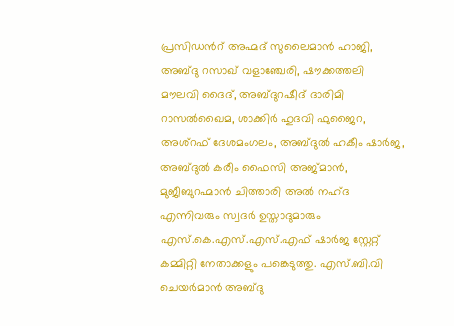പ്രസിഡന്‍റ് അഹ്മദ് സുലൈമാൻ ഹാജി, അബ്ദു റസാഖ് വളാഞ്ചേരി, ഷൗക്കത്തലി മൗലവി ദൈദ്, അബ്ദുറഷീദ് ദാരിമി റാസൽഖൈമ, ശാക്കിർ ഹുദവി ഫുജൈറ, അശ്റഫ് ദേശമംഗലം, അബ്ദുൽ ഹകീം ഷാർജ, അബ്ദുൽ കരീം ഫൈസി അജ്മാൻ, മുജീബുറഹ്മാൻ ചിത്താരി അൽ നഹ്ദ എന്നിവരും സ്വദർ ഉസ്താദുമാരും എസ്.കെ.എസ്.എസ്.എഫ് ഷാർജ സ്റ്റേറ്റ് കമ്മിറ്റി നേതാക്കളും പങ്കെടുത്തു. എസ്.ബി.വി ചെയർമാൻ അബ്ദു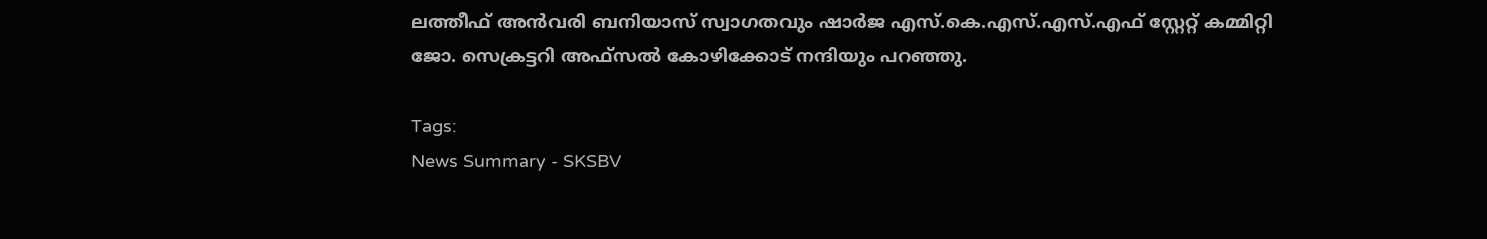ലത്തീഫ് അൻവരി ബനിയാസ് സ്വാഗതവും ഷാർജ എസ്.കെ.എസ്.എസ്.എഫ് സ്റ്റേറ്റ് കമ്മിറ്റി ജോ. സെക്രട്ടറി അഫ്സൽ കോഴിക്കോട് നന്ദിയും പറഞ്ഞു.

Tags:
News Summary - SKSBV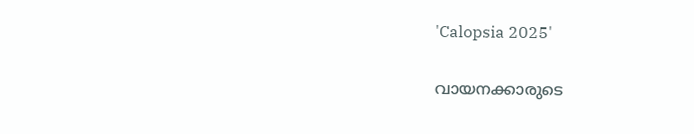'Calopsia 2025'

വായനക്കാരുടെ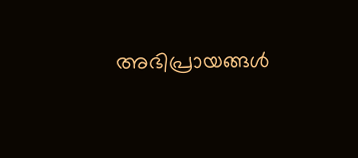അഭിപ്രായങ്ങള്‍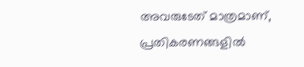അവരുടേത് മാത്രമാണ്, പ്രതികരണങ്ങളിൽ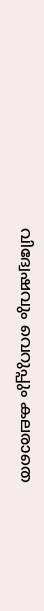വിദ്വേഷവും വെറുപ്പും കലരാതെ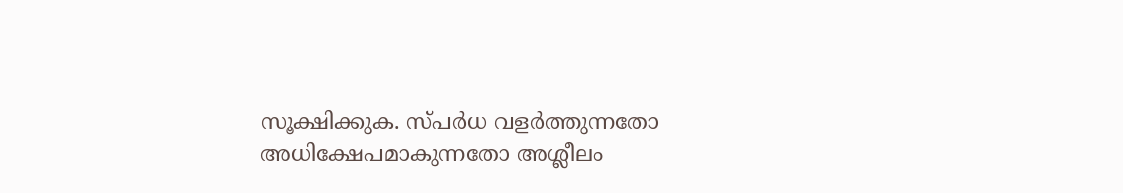സൂക്ഷിക്കുക. സ്പർധ വളർത്തുന്നതോ അധിക്ഷേപമാകുന്നതോ അശ്ലീലം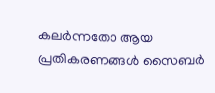കലർന്നതോ ആയ പ്രതികരണങ്ങൾ സൈബർ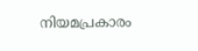നിയമപ്രകാരം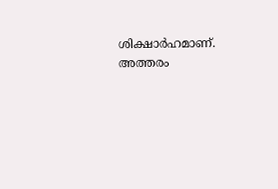ശിക്ഷാർഹമാണ്. അത്തരം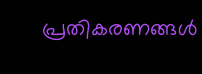പ്രതികരണങ്ങൾ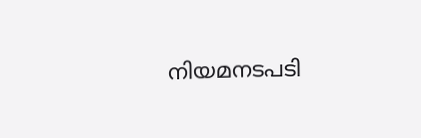നിയമനടപടി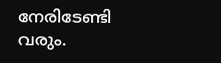നേരിടേണ്ടി വരും.